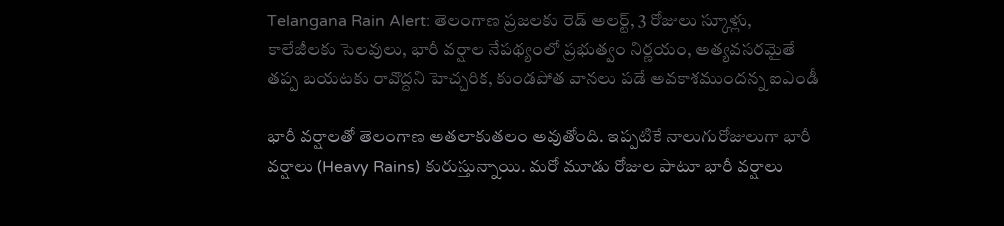Telangana Rain Alert: తెలంగాణ ప్రజలకు రెడ్ అలర్ట్, 3 రోజులు స్కూళ్లు, కాలేజీలకు సెలవులు, భారీ వర్షాల నేపథ్యంలో ప్రభుత్వం నిర్ణయం, అత్యవసరమైతే తప్ప బయటకు రావొద్దని హెచ్చరిక, కుండపోత వానలు పడే అవకాశముందన్న ఐఎండీ

భారీ వర్షాలతో తెలంగాణ అతలాకుతలం అవుతోంది. ఇప్పటికే నాలుగురోజులుగా భారీ వర్షాలు (Heavy Rains) కురుస్తున్నాయి. మరో మూడు రోజుల పాటూ భారీ వర్షాలు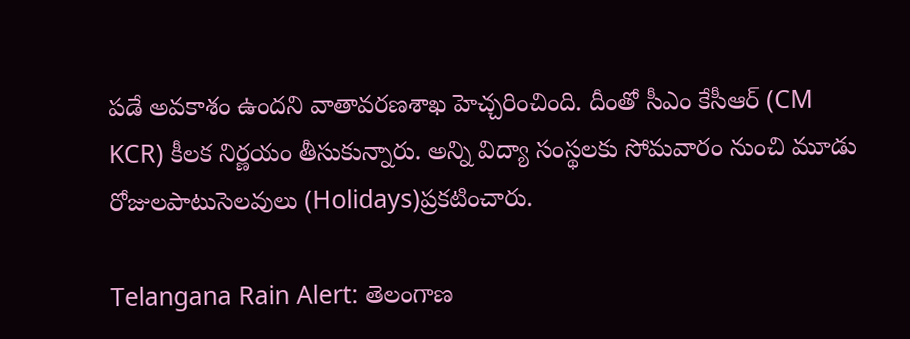పడే అవకాశం ఉందని వాతావరణశాఖ హెచ్చరించింది. దీంతో సీఎం కేసీఆర్‌ (CM KCR) కీలక నిర్ణయం తీసుకున్నారు. అన్ని విద్యా సంస్థలకు సోమవారం నుంచి మూడు రోజులపాటుసెలవులు (Holidays)ప్రకటించారు.

Telangana Rain Alert: తెలంగాణ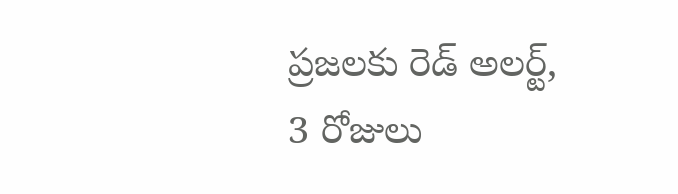ప్రజలకు రెడ్ అలర్ట్, 3 రోజులు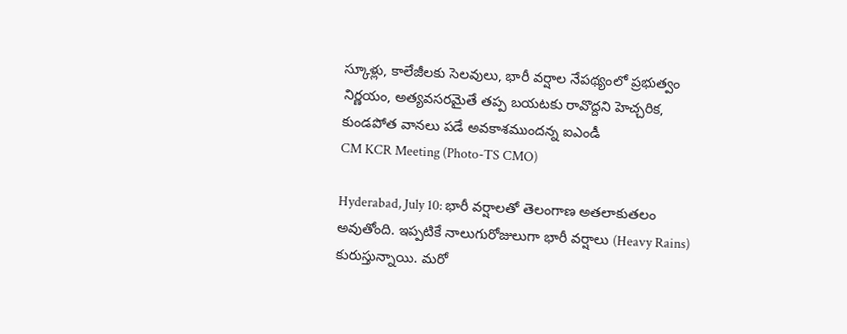స్కూళ్లు, కాలేజీలకు సెలవులు, భారీ వర్షాల నేపథ్యంలో ప్రభుత్వం నిర్ణయం, అత్యవసరమైతే తప్ప బయటకు రావొద్దని హెచ్చరిక, కుండపోత వానలు పడే అవకాశముందన్న ఐఎండీ
CM KCR Meeting (Photo-TS CMO)

Hyderabad, July 10: భారీ వర్షాలతో తెలంగాణ అతలాకుతలం అవుతోంది. ఇప్పటికే నాలుగురోజులుగా భారీ వర్షాలు (Heavy Rains) కురుస్తున్నాయి. మరో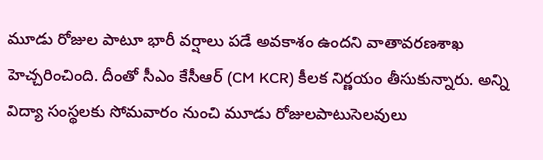మూడు రోజుల పాటూ భారీ వర్షాలు పడే అవకాశం ఉందని వాతావరణశాఖ హెచ్చరించింది. దీంతో సీఎం కేసీఆర్‌ (CM KCR) కీలక నిర్ణయం తీసుకున్నారు. అన్ని విద్యా సంస్థలకు సోమవారం నుంచి మూడు రోజులపాటుసెలవులు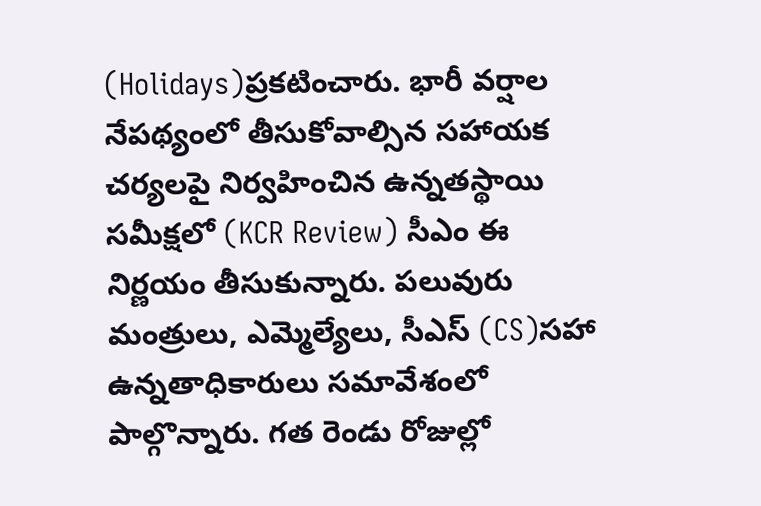(Holidays)ప్రకటించారు. భారీ వర్షాల నేపథ్యంలో తీసుకోవాల్సిన సహాయక చర్యలపై నిర్వహించిన ఉన్నతస్థాయి సమీక్షలో (KCR Review) సీఎం ఈ నిర్ణయం తీసుకున్నారు. పలువురు మంత్రులు, ఎమ్మెల్యేలు, సీఎస్ (CS)సహా ఉన్నతాధికారులు సమావేశంలో పాల్గొన్నారు. గత రెండు రోజుల్లో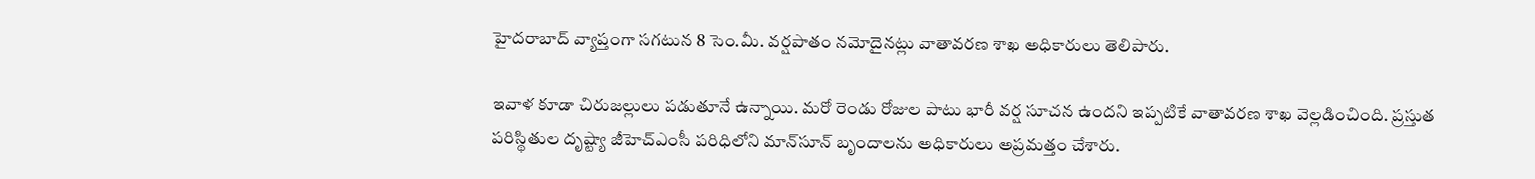హైదరాబాద్‌ వ్యాప్తంగా సగటున 8 సెం.మీ. వర్షపాతం నమోదైనట్లు వాతావరణ శాఖ అధికారులు తెలిపారు.

ఇవాళ కూడా చిరుజల్లులు పడుతూనే ఉన్నాయి. మరో రెండు రోజుల పాటు భారీ వర్ష సూచన ఉందని ఇప్పటికే వాతావరణ శాఖ వెల్లడించింది. ప్రస్తుత పరిస్థితుల దృష్ట్యా జీహెచ్ఎంసీ పరిధిలోని మాన్‌సూన్‌ బృందాలను అధికారులు అప్రమత్తం చేశారు.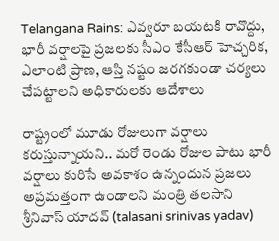Telangana Rains: ఎవ్వరూ బయటకి రావొద్దు, భారీ వర్షాలపై ప్రజలకు సీఎం కేసీఆర్ హెచ్చరిక, ఎలాంటి ప్రాణ, ఆస్తి నష్టం జరగకుండా చర్యలు చేపట్టాలని అధికారులకు ఆదేశాలు

రాష్ట్రంలో మూడు రోజులుగా వర్షాలు కరుస్తున్నాయని.. మరో రెండు రోజుల పాటు భారీ వర్షాలు కురిసే అవకాశం ఉన్నందున ప్రజలు అప్రమత్తంగా ఉండాలని మంత్రి తలసాని శ్రీనివాస్ యాదవ్ (talasani srinivas yadav)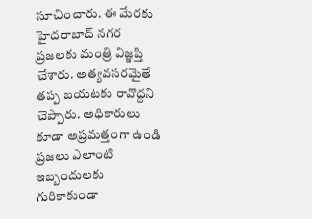సూచించారు. ఈ మేరకు హైదరాబాద్ నగర ప్రజలకు మంత్రి విజ్ఞప్తి చేశారు. అత్యవసరమైతే తప్ప బయటకు రావొద్దని చెప్పారు. అధికారులు కూడా అప్రమత్తంగా ఉండి ప్రజలు ఎలాంటి ఇబ్బందులకు గురికాకుండా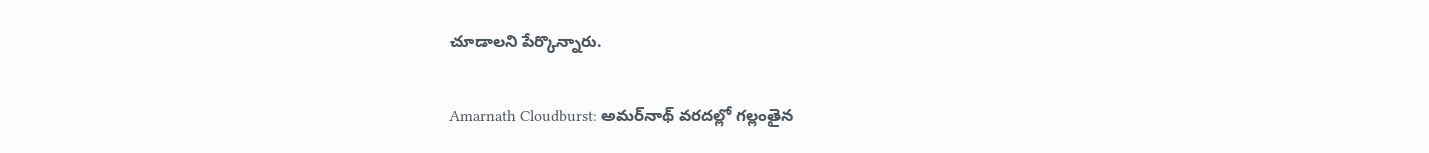చూడాలని పేర్కొన్నారు.

Amarnath Cloudburst: అమర్‌నాథ్ వరదల్లో గల్లంతైన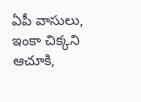ఏపీ వాసులు, ఇంకా చిక్కని ఆచూకి,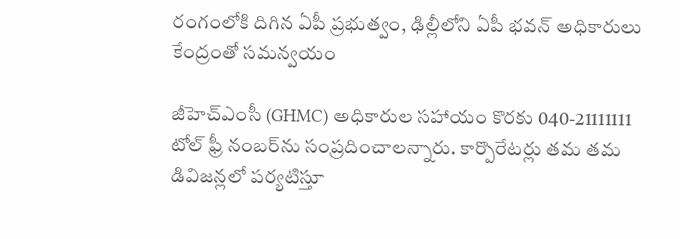రంగంలోకి దిగిన ఏపీ ప్రభుత్వం, ఢిల్లీలోని ఏపీ భవన్ అధికారులు కేంద్రంతో సమన్వయం

జీహెచ్ఎంసీ (GHMC) అధికారుల సహాయం కొరకు 040-21111111 టోల్ ఫ్రీ నంబర్‌ను సంప్రదించాలన్నారు. కార్పొరేటర్లు తమ తమ డివిజన్లలో పర్యటిస్తూ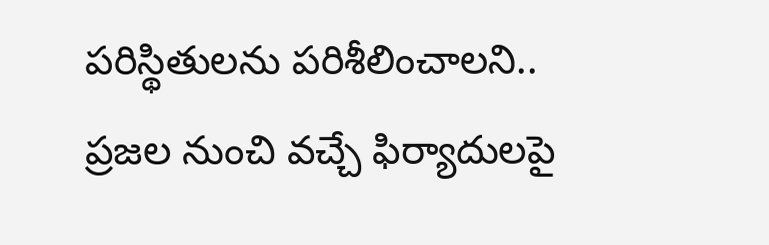పరిస్థితులను పరిశీలించాలని.. ప్రజల నుంచి వచ్చే ఫిర్యాదులపై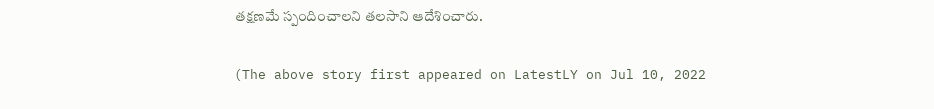తక్షణమే స్పందించాలని తలసాని ఆదేశించారు.

(The above story first appeared on LatestLY on Jul 10, 2022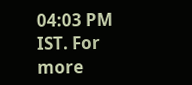04:03 PM IST. For more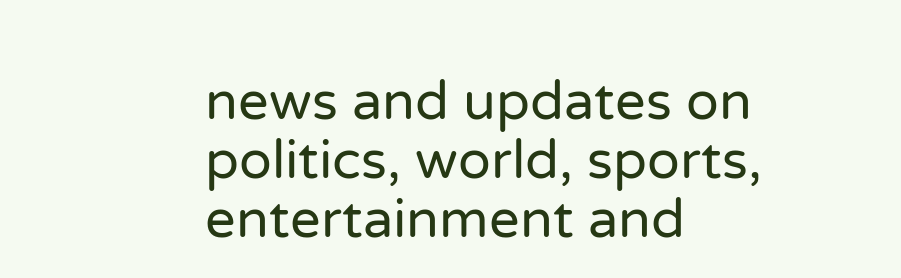news and updates on politics, world, sports, entertainment and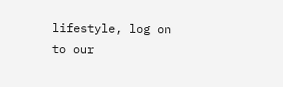lifestyle, log on to our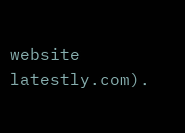website latestly.com).